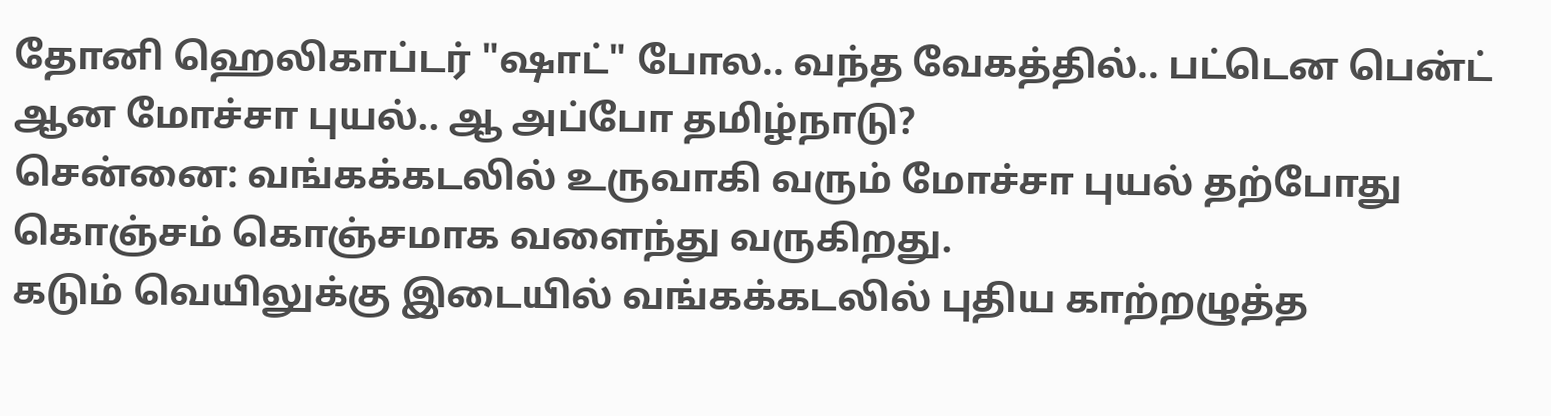தோனி ஹெலிகாப்டர் "ஷாட்" போல.. வந்த வேகத்தில்.. பட்டென பென்ட் ஆன மோச்சா புயல்.. ஆ அப்போ தமிழ்நாடு?
சென்னை: வங்கக்கடலில் உருவாகி வரும் மோச்சா புயல் தற்போது கொஞ்சம் கொஞ்சமாக வளைந்து வருகிறது.
கடும் வெயிலுக்கு இடையில் வங்கக்கடலில் புதிய காற்றழுத்த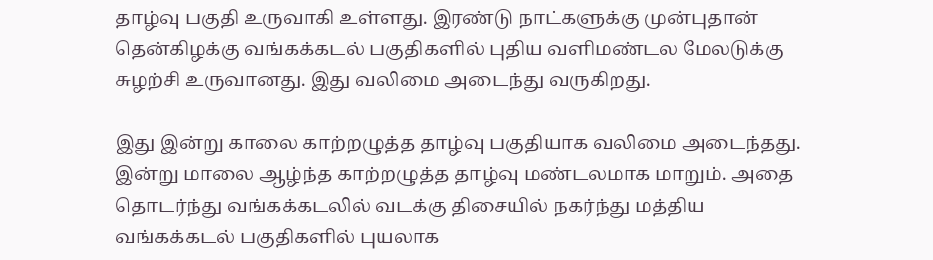தாழ்வு பகுதி உருவாகி உள்ளது. இரண்டு நாட்களுக்கு முன்புதான் தென்கிழக்கு வங்கக்கடல் பகுதிகளில் புதிய வளிமண்டல மேலடுக்கு சுழற்சி உருவானது. இது வலிமை அடைந்து வருகிறது.

இது இன்று காலை காற்றழுத்த தாழ்வு பகுதியாக வலிமை அடைந்தது. இன்று மாலை ஆழ்ந்த காற்றழுத்த தாழ்வு மண்டலமாக மாறும். அதை தொடர்ந்து வங்கக்கடலில் வடக்கு திசையில் நகர்ந்து மத்திய வங்கக்கடல் பகுதிகளில் புயலாக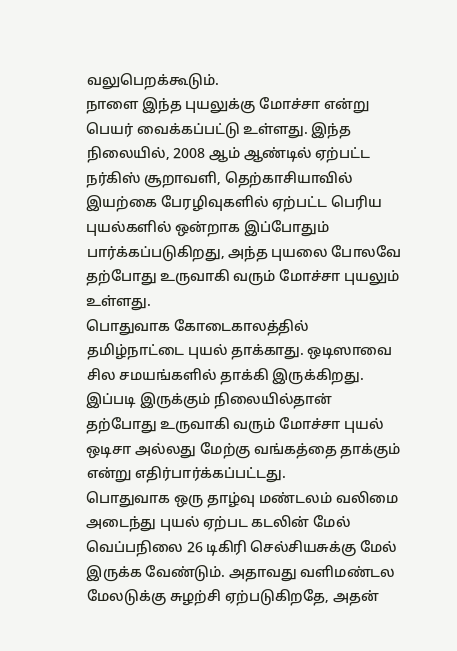வலுபெறக்கூடும்.
நாளை இந்த புயலுக்கு மோச்சா என்று பெயர் வைக்கப்பட்டு உள்ளது. இந்த நிலையில், 2008 ஆம் ஆண்டில் ஏற்பட்ட நர்கிஸ் சூறாவளி, தெற்காசியாவில் இயற்கை பேரழிவுகளில் ஏற்பட்ட பெரிய புயல்களில் ஒன்றாக இப்போதும் பார்க்கப்படுகிறது, அந்த புயலை போலவே தற்போது உருவாகி வரும் மோச்சா புயலும் உள்ளது.
பொதுவாக கோடைகாலத்தில் தமிழ்நாட்டை புயல் தாக்காது. ஒடிஸாவை சில சமயங்களில் தாக்கி இருக்கிறது. இப்படி இருக்கும் நிலையில்தான் தற்போது உருவாகி வரும் மோச்சா புயல் ஒடிசா அல்லது மேற்கு வங்கத்தை தாக்கும் என்று எதிர்பார்க்கப்பட்டது.
பொதுவாக ஒரு தாழ்வு மண்டலம் வலிமை அடைந்து புயல் ஏற்பட கடலின் மேல் வெப்பநிலை 26 டிகிரி செல்சியசுக்கு மேல் இருக்க வேண்டும். அதாவது வளிமண்டல மேலடுக்கு சுழற்சி ஏற்படுகிறதே, அதன்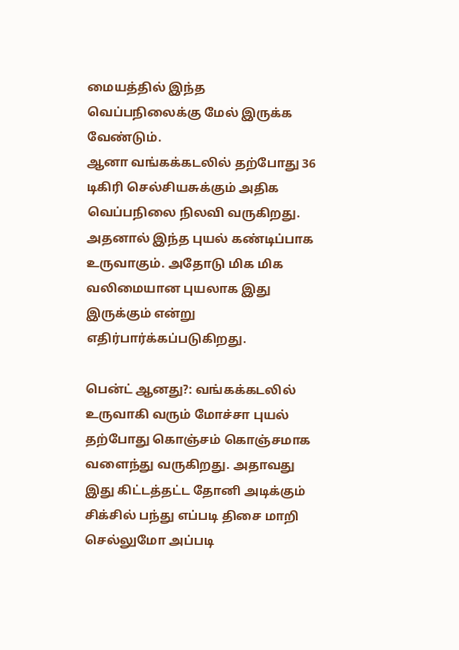மையத்தில் இந்த வெப்பநிலைக்கு மேல் இருக்க வேண்டும்.
ஆனா வங்கக்கடலில் தற்போது 36 டிகிரி செல்சியசுக்கும் அதிக வெப்பநிலை நிலவி வருகிறது. அதனால் இந்த புயல் கண்டிப்பாக உருவாகும். அதோடு மிக மிக வலிமையான புயலாக இது இருக்கும் என்று எதிர்பார்க்கப்படுகிறது.

பென்ட் ஆனது?: வங்கக்கடலில் உருவாகி வரும் மோச்சா புயல் தற்போது கொஞ்சம் கொஞ்சமாக வளைந்து வருகிறது. அதாவது இது கிட்டத்தட்ட தோனி அடிக்கும் சிக்சில் பந்து எப்படி திசை மாறி செல்லுமோ அப்படி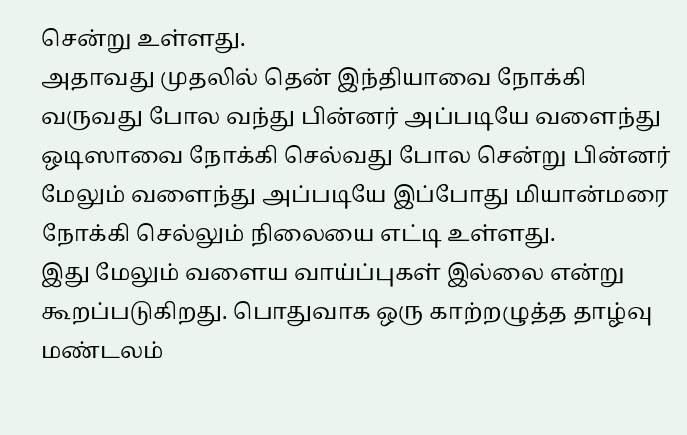சென்று உள்ளது.
அதாவது முதலில் தென் இந்தியாவை நோக்கி வருவது போல வந்து பின்னர் அப்படியே வளைந்து ஒடிஸாவை நோக்கி செல்வது போல சென்று பின்னர் மேலும் வளைந்து அப்படியே இப்போது மியான்மரை நோக்கி செல்லும் நிலையை எட்டி உள்ளது.
இது மேலும் வளைய வாய்ப்புகள் இல்லை என்று கூறப்படுகிறது. பொதுவாக ஒரு காற்றழுத்த தாழ்வு மண்டலம்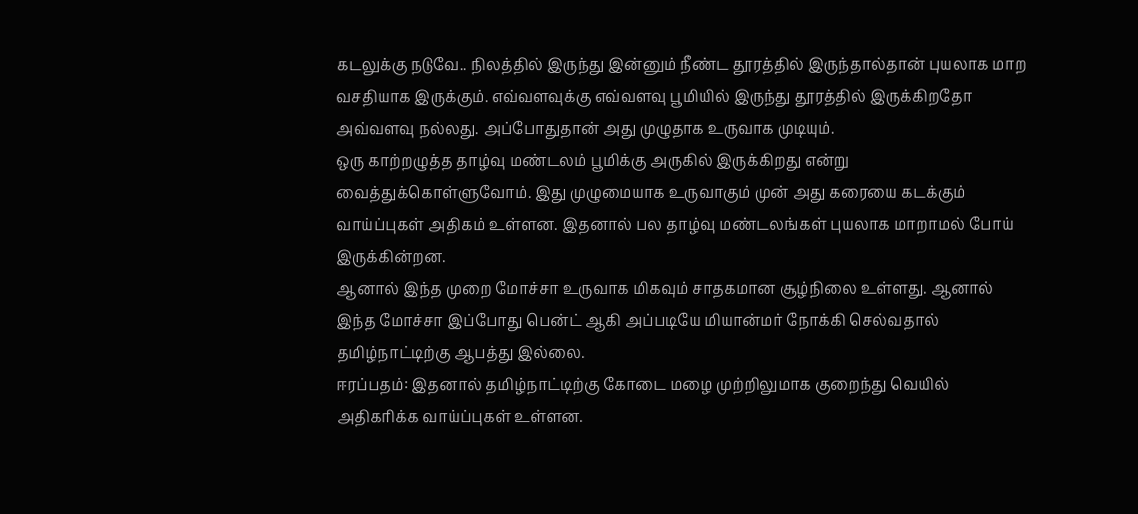கடலுக்கு நடுவே.. நிலத்தில் இருந்து இன்னும் நீண்ட தூரத்தில் இருந்தால்தான் புயலாக மாற வசதியாக இருக்கும். எவ்வளவுக்கு எவ்வளவு பூமியில் இருந்து தூரத்தில் இருக்கிறதோ அவ்வளவு நல்லது. அப்போதுதான் அது முழுதாக உருவாக முடியும்.
ஒரு காற்றழுத்த தாழ்வு மண்டலம் பூமிக்கு அருகில் இருக்கிறது என்று வைத்துக்கொள்ளுவோம். இது முழுமையாக உருவாகும் முன் அது கரையை கடக்கும் வாய்ப்புகள் அதிகம் உள்ளன. இதனால் பல தாழ்வு மண்டலங்கள் புயலாக மாறாமல் போய் இருக்கின்றன.
ஆனால் இந்த முறை மோச்சா உருவாக மிகவும் சாதகமான சூழ்நிலை உள்ளது. ஆனால் இந்த மோச்சா இப்போது பென்ட் ஆகி அப்படியே மியான்மர் நோக்கி செல்வதால் தமிழ்நாட்டிற்கு ஆபத்து இல்லை.
ஈரப்பதம்: இதனால் தமிழ்நாட்டிற்கு கோடை மழை முற்றிலுமாக குறைந்து வெயில் அதிகரிக்க வாய்ப்புகள் உள்ளன.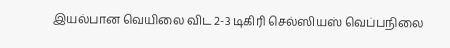இயல்பான வெயிலை விட 2-3 டிகிரி செல்ஸியஸ் வெப்பநிலை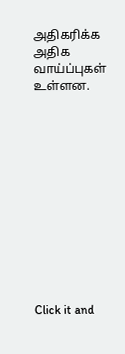அதிகரிக்க அதிக வாய்ப்புகள் உள்ளன.












Click it and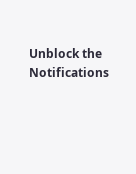Unblock the Notifications